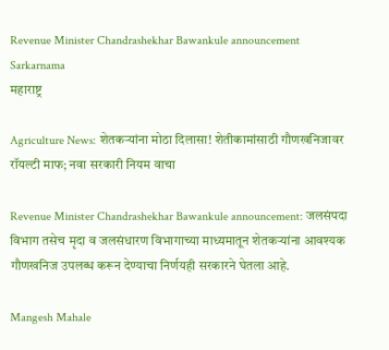Revenue Minister Chandrashekhar Bawankule announcement Sarkarnama
महाराष्ट्र

Agriculture News: शेतकऱ्यांना मोठा दिलासा! शेतीकामांसाठी गौणखनिजावर रॉयल्टी माफ; नवा सरकारी नियम वाचा

Revenue Minister Chandrashekhar Bawankule announcement: जलसंपदा विभाग तसेच मृदा व जलसंधारण विभागाच्या माध्यमातून शेतकऱ्यांना आवश्यक गौणखनिज उपलब्ध करून देण्याचा निर्णयही सरकारने घेतला आहे.

Mangesh Mahale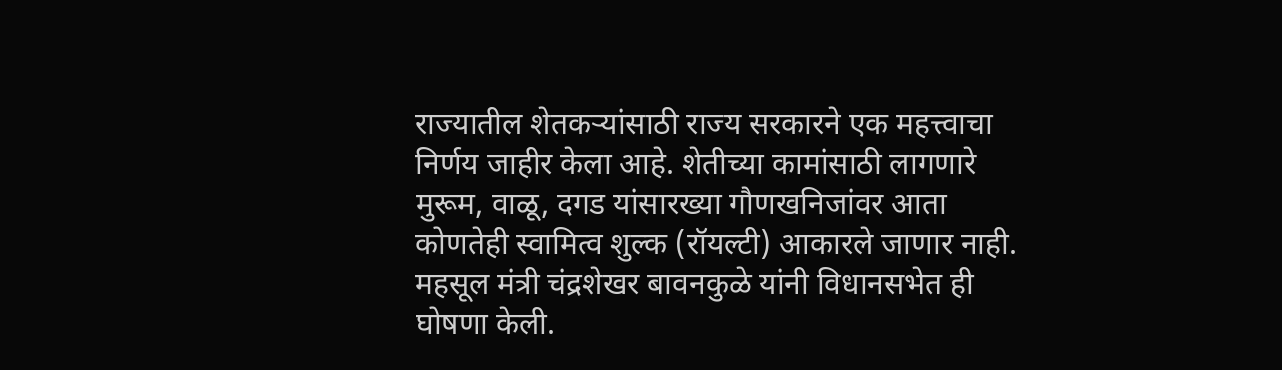राज्यातील शेतकऱ्यांसाठी राज्य सरकारने एक महत्त्वाचा निर्णय जाहीर केला आहे. शेतीच्या कामांसाठी लागणारे मुरूम, वाळू, दगड यांसारख्या गौणखनिजांवर आता कोणतेही स्वामित्व शुल्क (रॉयल्टी) आकारले जाणार नाही. महसूल मंत्री चंद्रशेखर बावनकुळे यांनी विधानसभेत ही घोषणा केली.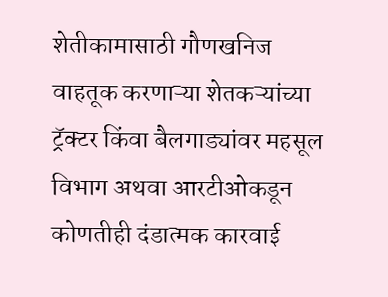शेतीकामासाठी गौणखनिज वाहतूक करणाऱ्या शेतकऱ्यांच्या ट्रॅक्टर किंवा बैलगाड्यांवर महसूल विभाग अथवा आरटीओकडून कोणतीही दंडात्मक कारवाई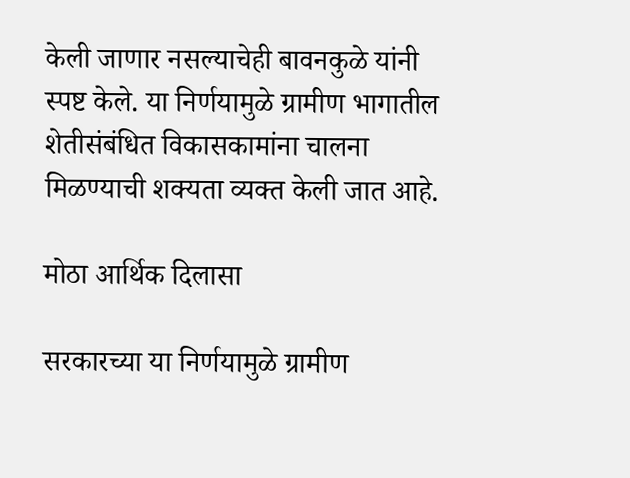केली जाणार नसल्याचेही बावनकुळे यांनी स्पष्ट केले. या निर्णयामुळे ग्रामीण भागातील शेतीसंबंधित विकासकामांना चालना मिळण्याची शक्यता व्यक्त केली जात आहे.

मोठा आर्थिक दिलासा

सरकारच्या या निर्णयामुळे ग्रामीण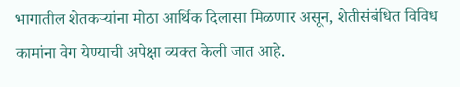भागातील शेतकऱ्यांना मोठा आर्थिक दिलासा मिळणार असून, शेतीसंबंधित विविध कामांना वेग येण्याची अपेक्षा व्यक्त केली जात आहे.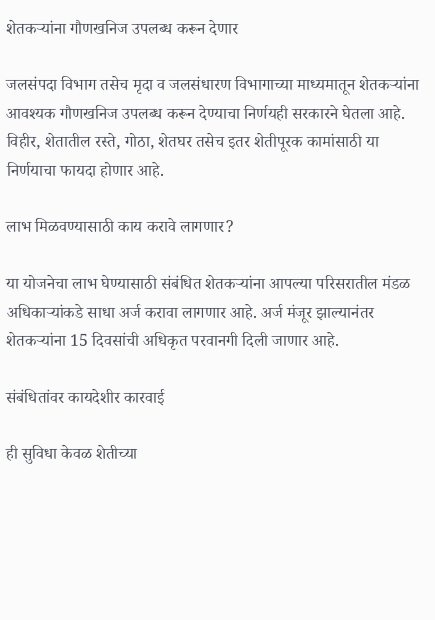शेतकऱ्यांना गौणखनिज उपलब्ध करून देणार

जलसंपदा विभाग तसेच मृदा व जलसंधारण विभागाच्या माध्यमातून शेतकऱ्यांना आवश्यक गौणखनिज उपलब्ध करून देण्याचा निर्णयही सरकारने घेतला आहे. विहीर, शेतातील रस्ते, गोठा, शेतघर तसेच इतर शेतीपूरक कामांसाठी या निर्णयाचा फायदा होणार आहे.

लाभ मिळवण्यासाठी काय करावे लागणार?

या योजनेचा लाभ घेण्यासाठी संबंधित शेतकऱ्यांना आपल्या परिसरातील मंडळ अधिकाऱ्यांकडे साधा अर्ज करावा लागणार आहे. अर्ज मंजूर झाल्यानंतर शेतकऱ्यांना 15 दिवसांची अधिकृत परवानगी दिली जाणार आहे.

संबंधितांवर कायदेशीर कारवाई

ही सुविधा केवळ शेतीच्या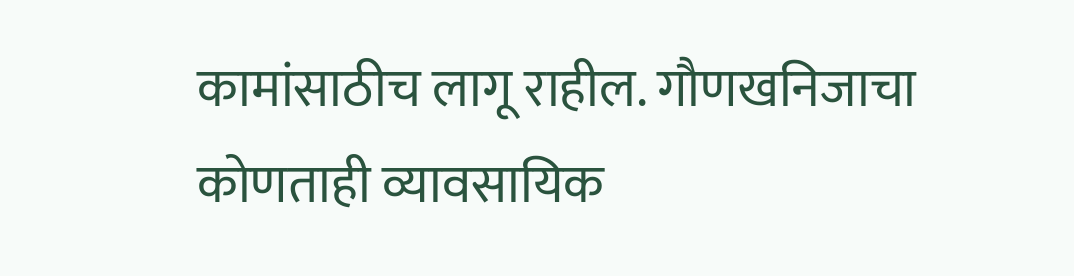कामांसाठीच लागू राहील. गौणखनिजाचा कोणताही व्यावसायिक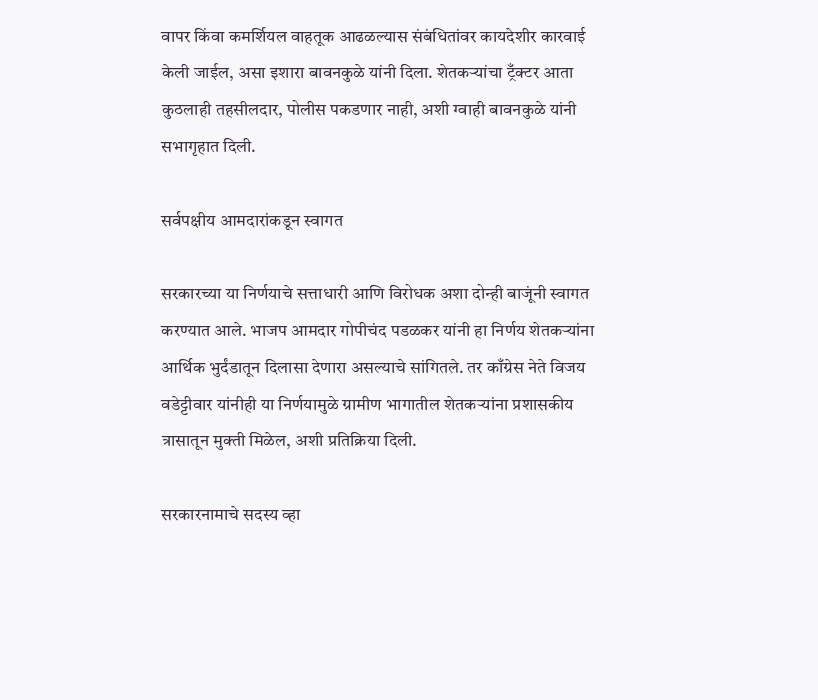वापर किंवा कमर्शियल वाहतूक आढळल्यास संबंधितांवर कायदेशीर कारवाई केली जाईल, असा इशारा बावनकुळे यांनी दिला. शेतकऱ्यांचा ट्रँक्टर आता कुठलाही तहसीलदार, पोलीस पकडणार नाही, अशी ग्वाही बावनकुळे यांनी सभागृहात दिली.

सर्वपक्षीय आमदारांकडून स्वागत

सरकारच्या या निर्णयाचे सत्ताधारी आणि विरोधक अशा दोन्ही बाजूंनी स्वागत करण्यात आले. भाजप आमदार गोपीचंद पडळकर यांनी हा निर्णय शेतकऱ्यांना आर्थिक भुर्दंडातून दिलासा देणारा असल्याचे सांगितले. तर काँग्रेस नेते विजय वडेट्टीवार यांनीही या निर्णयामुळे ग्रामीण भागातील शेतकऱ्यांना प्रशासकीय त्रासातून मुक्ती मिळेल, अशी प्रतिक्रिया दिली.

सरकारनामाचे सदस्य व्हा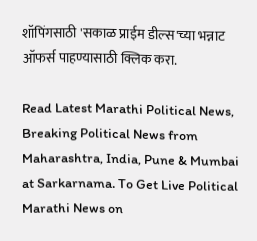शॉपिंगसाठी 'सकाळ प्राईम डील्स'च्या भन्नाट ऑफर्स पाहण्यासाठी क्लिक करा.

Read Latest Marathi Political News, Breaking Political News from Maharashtra, India, Pune & Mumbai at Sarkarnama. To Get Live Political Marathi News on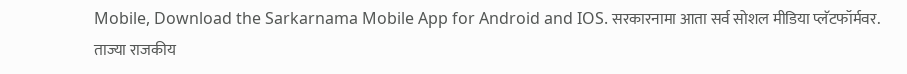Mobile, Download the Sarkarnama Mobile App for Android and IOS. सरकारनामा आता सर्व सोशल मीडिया प्लॅटफॉर्मवर. ताज्या राजकीय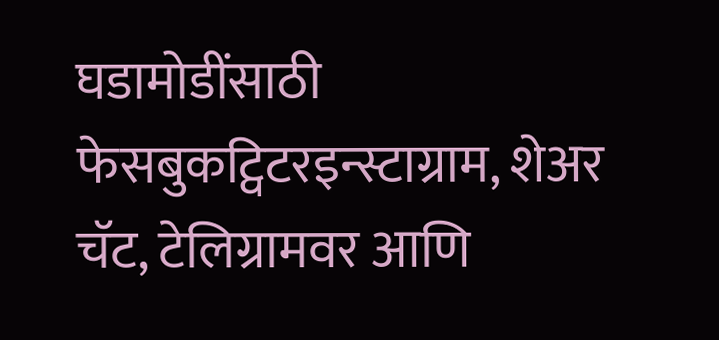घडामोडींसाठी फेसबुकट्विटरइन्स्टाग्राम, शेअर चॅट, टेलिग्रामवर आणि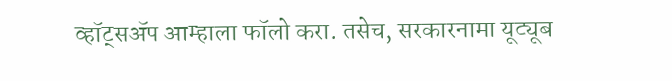व्हॉट्सॲप आम्हाला फॉलो करा. तसेच, सरकारनामा यूट्यूब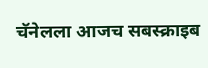चॅनेलला आजच सबस्क्राइब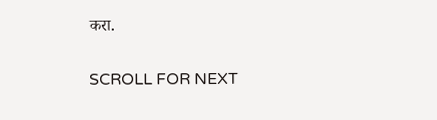करा.

SCROLL FOR NEXT